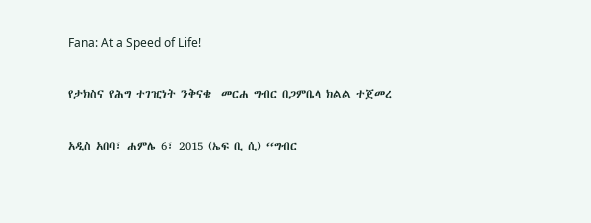Fana: At a Speed of Life!

የታክስና የሕግ ተገዢነት ንቅናቄ  መርሐ ግብር በጋምቤላ ክልል ተጀመረ

አዲስ አበባ፣ ሐምሌ 6፣ 2015 (ኤፍ ቢ ሲ) ‘‘ግብር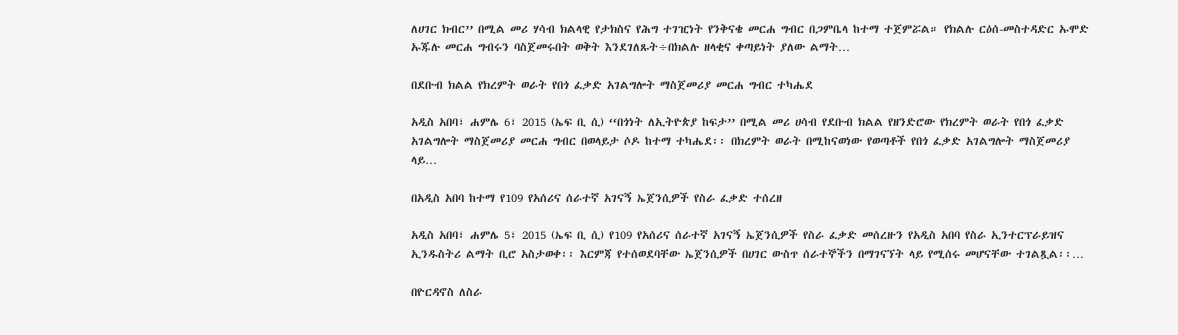ለሀገር ክብር’’ በሚል መሪ ሃሳብ ክልላዊ የታክስና የሕግ ተገዢነት የንቅናቄ መርሐ ግብር በጋምቤላ ከተማ ተጀምሯል። የክልሉ ርዕሰ-መስተዳድር ኡሞድ ኡጁሉ መርሐ ግብሩን ባስጀመሩበት ወቅት እንደገለጹት÷በክልሉ ዘላቂና ቀጣይነት ያለው ልማት…

በደቡብ ክልል የክረምት ወራት የበጎ ፈቃድ አገልግሎት ማስጀመሪያ መርሐ ግብር ተካሔደ

አዲስ አበባ፣ ሐምሌ 6፣ 2015 (ኤፍ ቢ ሲ) ‘‘በጎነት ለኢትዮጵያ ከፍታ’’ በሚል መሪ ሀሳብ የደቡብ ክልል የዘንድሮው የክረምት ወራት የበጎ ፈቃድ አገልግሎት ማስጀመሪያ መርሐ ግብር በወላይታ ሶዶ ከተማ ተካሔደ፡፡ በክረምት ወራት በሚከናወነው የወጣቶች የበጎ ፈቃድ አገልግሎት ማስጀመሪያ ላይ…

በአዲስ አበባ ከተማ የ109 የአሰሪና ሰራተኛ አገናኝ ኤጀንሲዎች የስራ ፈቃድ ተሰረዘ

አዲስ አበባ፣ ሐምሌ 5፣ 2015 (ኤፍ ቢ ሲ) የ109 የአሰሪና ሰራተኛ አገናኝ ኤጀንሲዎች የስራ ፈቃድ መሰረዙን የአዲስ አበባ የስራ ኢንተርፕራይዝና ኢንዱስትሪ ልማት ቢሮ አስታወቀ፡፡ እርምጃ የተሰወደባቸው ኤጀንሲዎች በሀገር ውስጥ ሰራተኞችን በማገናኘት ላይ የሚሰሩ መሆናቸው ተገልጿል፡፡…

በዮርዳኖስ ለስራ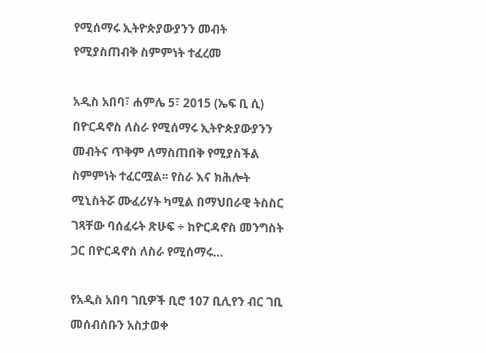የሚሰማሩ ኢትዮጵያውያንን መብት የሚያስጠብቅ ስምምነት ተፈረመ

አዲስ አበባ፣ ሐምሌ 5፣ 2015 (ኤፍ ቢ ሲ) በዮርዳኖስ ለስራ የሚሰማሩ ኢትዮጵያውያንን መብትና ጥቅም ለማስጠበቅ የሚያስችል ስምምነት ተፈርሟል፡፡ የስራ እና ክሕሎት ሚኒስትሯ ሙፈሪሃት ካሚል በማህበራዊ ትስስር ገጻቸው ባሰፈሩት ጽሁፍ ÷ ከዮርዳኖስ መንግስት ጋር በዮርዳኖስ ለስራ የሚሰማሩ…

የአዲስ አበባ ገቢዎች ቢሮ 107 ቢሊየን ብር ገቢ መሰብሰቡን አስታወቀ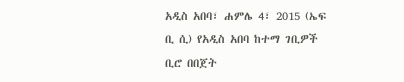አዲስ አበባ፣ ሐምሌ 4፣ 2015 (ኤፍ ቢ ሲ) የአዲስ አበባ ከተማ ገቢዎች ቢሮ በበጀት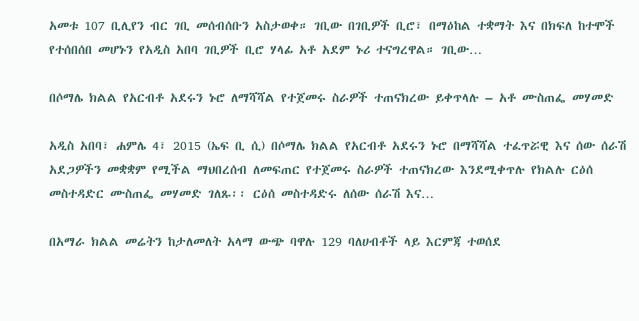አመቱ 107 ቢሊየን ብር ገቢ መሰብሰቡን አስታወቀ። ገቢው በገቢዎች ቢሮ፣ በማዕከል ተቋማት እና በክፍለ ከተሞች የተሰበሰበ መሆኑን የአዲስ አበባ ገቢዎች ቢሮ ሃላፊ አቶ አደም ኑሪ ተናግረዋል። ገቢው…

በሶማሌ ክልል የአርብቶ አደሩን ኑሮ ለማሻሻል የተጀመሩ ስራዎች ተጠናክረው ይቀጥላሉ – አቶ ሙስጠፌ መሃመድ

አዲስ አበባ፣ ሐምሌ 4፣ 2015 (ኤፍ ቢ ሲ) በሶማሌ ክልል የአርብቶ አደሩን ኑሮ በማሻሻል ተፈጥሯዊ እና ሰው ሰራሽ አደጋዎችን መቋቋም የሚችል ማህበረሰብ ለመፍጠር የተጀመሩ ስራዎች ተጠናክረው እንደሚቀጥሉ የክልሉ ርዕሰ መስተዳድር ሙስጠፌ መሃመድ ገለጹ፡፡ ርዕሰ መስተዳድሩ ለሰው ሰራሽ እና…

በአማራ ክልል መሬትን ከታለመለት አላማ ውጭ ባዋሉ 129 ባለሀብቶች ላይ እርምጃ ተወሰደ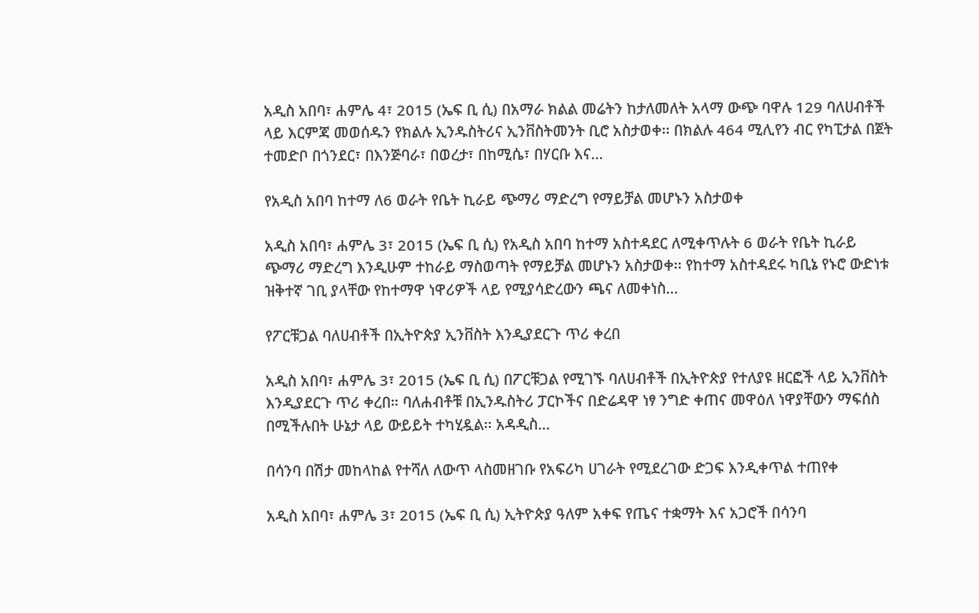አዲስ አበባ፣ ሐምሌ 4፣ 2015 (ኤፍ ቢ ሲ) በአማራ ክልል መሬትን ከታለመለት አላማ ውጭ ባዋሉ 129 ባለሀብቶች ላይ እርምጃ መወሰዱን የክልሉ ኢንዱስትሪና ኢንቨስትመንት ቢሮ አስታወቀ፡፡ በክልሉ 464 ሚሊየን ብር የካፒታል በጀት ተመድቦ በጎንደር፣ በእንጅባራ፣ በወረታ፣ በከሚሴ፣ በሃርቡ እና…

የአዲስ አበባ ከተማ ለ6 ወራት የቤት ኪራይ ጭማሪ ማድረግ የማይቻል መሆኑን አስታወቀ

አዲስ አበባ፣ ሐምሌ 3፣ 2015 (ኤፍ ቢ ሲ) የአዲስ አበባ ከተማ አስተዳደር ለሚቀጥሉት 6 ወራት የቤት ኪራይ ጭማሪ ማድረግ እንዲሁም ተከራይ ማስወጣት የማይቻል መሆኑን አስታወቀ፡፡ የከተማ አስተዳደሩ ካቢኔ የኑሮ ውድነቱ ዝቅተኛ ገቢ ያላቸው የከተማዋ ነዋሪዎች ላይ የሚያሳድረውን ጫና ለመቀነስ…

የፖርቹጋል ባለሀብቶች በኢትዮጵያ ኢንቨስት እንዲያደርጉ ጥሪ ቀረበ

አዲስ አበባ፣ ሐምሌ 3፣ 2015 (ኤፍ ቢ ሲ) በፖርቹጋል የሚገኙ ባለሀብቶች በኢትዮጵያ የተለያዩ ዘርፎች ላይ ኢንቨስት እንዲያደርጉ ጥሪ ቀረበ። ባለሐብቶቹ በኢንዱስትሪ ፓርኮችና በድሬዳዋ ነፃ ንግድ ቀጠና መዋዕለ ነዋያቸውን ማፍሰስ በሚችሉበት ሁኔታ ላይ ውይይት ተካሂዷል፡፡ አዳዲስ…

በሳንባ በሽታ መከላከል የተሻለ ለውጥ ላስመዘገቡ የአፍሪካ ሀገራት የሚደረገው ድጋፍ እንዲቀጥል ተጠየቀ

አዲስ አበባ፣ ሐምሌ 3፣ 2015 (ኤፍ ቢ ሲ) ኢትዮጵያ ዓለም አቀፍ የጤና ተቋማት እና አጋሮች በሳንባ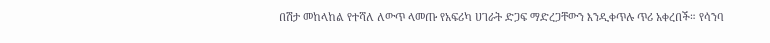በሽታ መከላከል የተሻለ ለውጥ ላመጡ የአፍሪካ ሀገራት ድጋፍ ማድረጋቸውን እንዲቀጥሉ ጥሪ አቀረበች። የሳንባ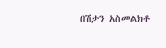በሽታን አስመልክቶ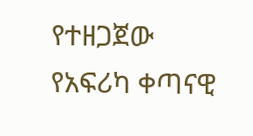የተዘጋጀው የአፍሪካ ቀጣናዊ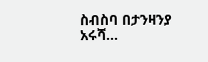ስብስባ በታንዛንያ አሩሻ…